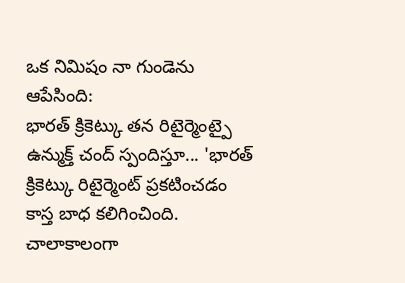ఒక నిమిషం నా గుండెను ఆపేసింది:
భారత్ క్రికెట్కు తన రిటైర్మెంట్పై ఉన్ముక్త్ చంద్ స్పందిస్తూ... 'భారత్ క్రికెట్కు రిటైర్మెంట్ ప్రకటించడం కాస్త బాధ కలిగించింది. చాలాకాలంగా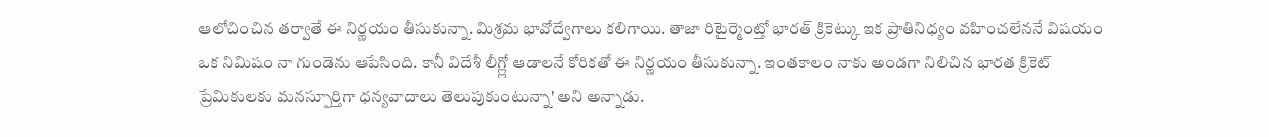ఆలోచించిన తర్వాతే ఈ నిర్ణయం తీసుకున్నా. మిశ్రమ భావోద్వేగాలు కలిగాయి. తాజా రిటైర్మెంట్తో భారత్ క్రికెట్కు ఇక ప్రాతినిధ్యం వహించలేననే విషయం ఒక నిమిషం నా గుండెను ఆపేసింది. కానీ విదేశీ లీగ్ల్లో ఆడాలనే కోరికతో ఈ నిర్ణయం తీసుకున్నా. ఇంతకాలం నాకు అండగా నిలిచిన భారత క్రికెట్ ప్రేమికులకు మనస్పూర్తిగా ధన్యవాదాలు తెలుపుకుంటున్నా' అని అన్నాడు.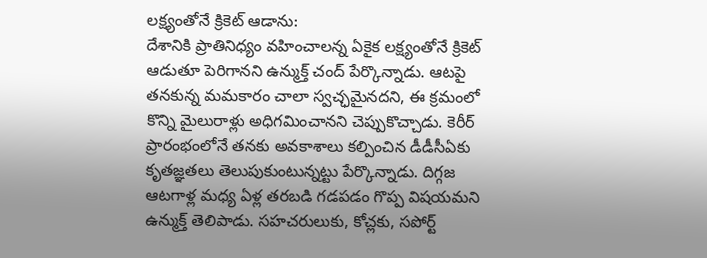లక్ష్యంతోనే క్రికెట్ ఆడాను:
దేశానికి ప్రాతినిధ్యం వహించాలన్న ఏకైక లక్ష్యంతోనే క్రికెట్ ఆడుతూ పెరిగానని ఉన్ముక్త్ చంద్ పేర్కొన్నాడు. ఆటపై తనకున్న మమకారం చాలా స్వచ్ఛమైనదని, ఈ క్రమంలో కొన్ని మైలురాళ్లు అధిగమించానని చెప్పుకొచ్చాడు. కెరీర్ ప్రారంభంలోనే తనకు అవకాశాలు కల్పించిన డీడీసీఏకు కృతజ్ఞతలు తెలుపుకుంటున్నట్టు పేర్కొన్నాడు. దిగ్గజ ఆటగాళ్ల మధ్య ఏళ్ల తరబడి గడపడం గొప్ప విషయమని ఉన్ముక్త్ తెలిపాడు. సహచరులుకు, కోచ్లకు, సపోర్ట్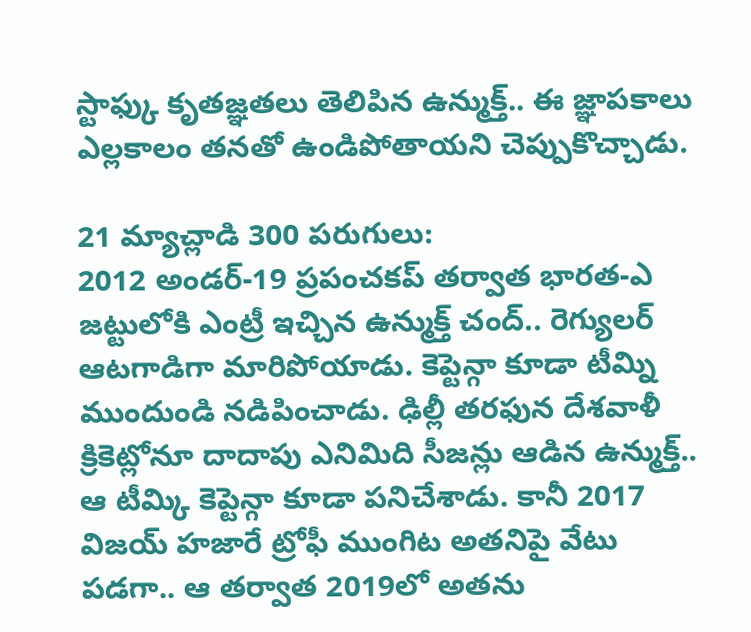స్టాఫ్కు కృతజ్ఞతలు తెలిపిన ఉన్ముక్త్.. ఈ జ్ఞాపకాలు ఎల్లకాలం తనతో ఉండిపోతాయని చెప్పుకొచ్చాడు.

21 మ్యాచ్లాడి 300 పరుగులు:
2012 అండర్-19 ప్రపంచకప్ తర్వాత భారత-ఎ జట్టులోకి ఎంట్రీ ఇచ్చిన ఉన్ముక్త్ చంద్.. రెగ్యులర్ ఆటగాడిగా మారిపోయాడు. కెప్టెన్గా కూడా టీమ్ని ముందుండి నడిపించాడు. ఢిల్లీ తరఫున దేశవాళీ క్రికెట్లోనూ దాదాపు ఎనిమిది సీజన్లు ఆడిన ఉన్ముక్త్.. ఆ టీమ్కి కెప్టెన్గా కూడా పనిచేశాడు. కానీ 2017 విజయ్ హజారే ట్రోఫీ ముంగిట అతనిపై వేటు పడగా.. ఆ తర్వాత 2019లో అతను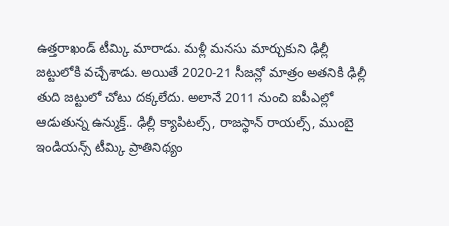ఉత్తరాఖండ్ టీమ్కి మారాడు. మళ్లీ మనసు మార్చుకుని ఢిల్లీ జట్టులోకి వచ్చేశాడు. అయితే 2020-21 సీజన్లో మాత్రం అతనికి ఢిల్లీ తుది జట్టులో చోటు దక్కలేదు. అలానే 2011 నుంచి ఐపీఎల్లో ఆడుతున్న ఉన్ముక్త్.. ఢిల్లీ క్యాపిటల్స్, రాజస్థాన్ రాయల్స్, ముంబై ఇండియన్స్ టీమ్కి ప్రాతినిథ్యం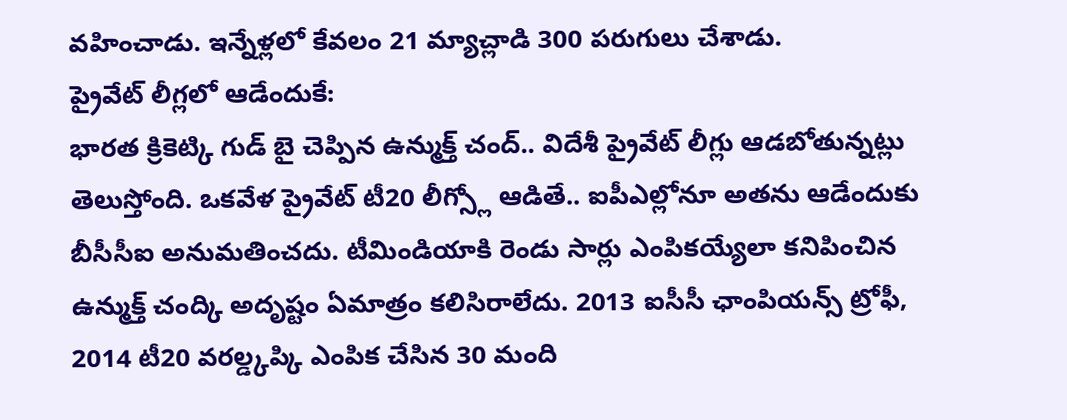వహించాడు. ఇన్నేళ్లలో కేవలం 21 మ్యాచ్లాడి 300 పరుగులు చేశాడు.
ప్రైవేట్ లీగ్లలో ఆడేందుకే:
భారత క్రికెట్కి గుడ్ బై చెప్పిన ఉన్ముక్త్ చంద్.. విదేశీ ప్రైవేట్ లీగ్లు ఆడబోతున్నట్లు తెలుస్తోంది. ఒకవేళ ప్రైవేట్ టీ20 లీగ్స్లో ఆడితే.. ఐపీఎల్లోనూ అతను ఆడేందుకు బీసీసీఐ అనుమతించదు. టీమిండియాకి రెండు సార్లు ఎంపికయ్యేలా కనిపించిన ఉన్ముక్త్ చంద్కి అదృష్టం ఏమాత్రం కలిసిరాలేదు. 2013 ఐసీసీ ఛాంపియన్స్ ట్రోఫీ, 2014 టీ20 వరల్డ్కప్కి ఎంపిక చేసిన 30 మంది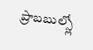ప్రాబబుల్స్లో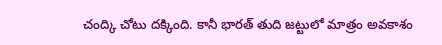చంద్కి చోటు దక్కింది. కానీ భారత్ తుది జట్టులో మాత్రం అవకాశం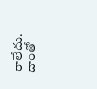రాలేదు. దాంతో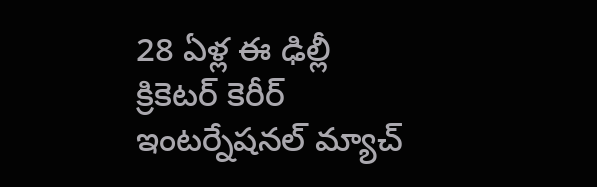28 ఏళ్ల ఈ ఢిల్లీ క్రికెటర్ కెరీర్ ఇంటర్నేషనల్ మ్యాచ్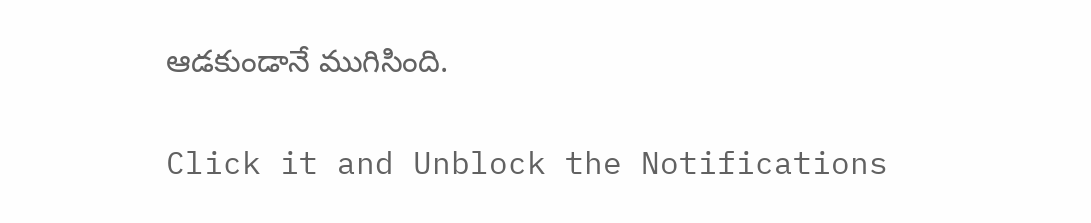ఆడకుండానే ముగిసింది.


Click it and Unblock the Notifications